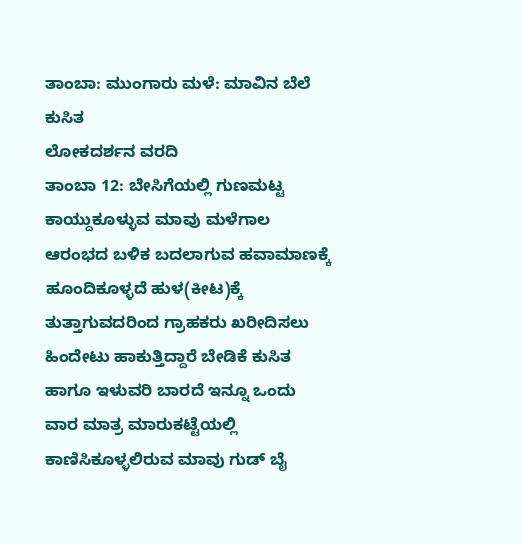ತಾಂಬಾ: ಮುಂಗಾರು ಮಳೆ: ಮಾವಿನ ಬೆಲೆ ಕುಸಿತ
ಲೋಕದರ್ಶನ ವರದಿ
ತಾಂಬಾ 12: ಬೇಸಿಗೆಯಲ್ಲಿ ಗುಣಮಟ್ಟ ಕಾಯ್ದುಕೂಳ್ಳುವ ಮಾವು ಮಳೆಗಾಲ ಆರಂಭದ ಬಳಿಕ ಬದಲಾಗುವ ಹವಾಮಾಣಕ್ಕೆ ಹೂಂದಿಕೂಳ್ಳದೆ ಹುಳ(ಕೀಟ)ಕ್ಕೆ ತುತ್ತಾಗುವದರಿಂದ ಗ್ರಾಹಕರು ಖರೀದಿಸಲು ಹಿಂದೇಟು ಹಾಕುತ್ತಿದ್ದಾರೆ ಬೇಡಿಕೆ ಕುಸಿತ ಹಾಗೂ ಇಳುವರಿ ಬಾರದೆ ಇನ್ನೂ ಒಂದು ವಾರ ಮಾತ್ರ ಮಾರುಕಟ್ಟೆಯಲ್ಲಿ ಕಾಣಿಸಿಕೂಳ್ಳಲಿರುವ ಮಾವು ಗುಡ್ ಬೈ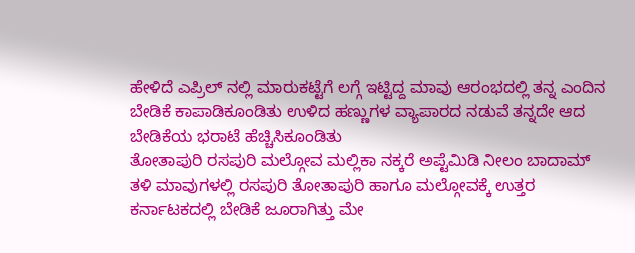ಹೇಳಿದೆ ಎಪ್ರಿಲ್ ನಲ್ಲಿ ಮಾರುಕಟ್ಟೆಗೆ ಲಗ್ಗೆ ಇಟ್ಟಿದ್ದ ಮಾವು ಆರಂಭದಲ್ಲಿ ತನ್ನ ಎಂದಿನ ಬೇಡಿಕೆ ಕಾಪಾಡಿಕೂಂಡಿತು ಉಳಿದ ಹಣ್ಣುಗಳ ವ್ಯಾಪಾರದ ನಡುವೆ ತನ್ನದೇ ಆದ ಬೇಡಿಕೆಯ ಭರಾಟೆ ಹೆಚ್ಚಿಸಿಕೂಂಡಿತು
ತೋತಾಪುರಿ ರಸಪುರಿ ಮಲ್ಗೋವ ಮಲ್ಲಿಕಾ ನಕ್ಕರೆ ಅಪ್ಟೆಮಿಡಿ ನೀಲಂ ಬಾದಾಮ್ ತಳಿ ಮಾವುಗಳಲ್ಲಿ ರಸಪುರಿ ತೋತಾಪುರಿ ಹಾಗೂ ಮಲ್ಗೋವಕ್ಕೆ ಉತ್ತರ ಕರ್ನಾಟಕದಲ್ಲಿ ಬೇಡಿಕೆ ಜೂರಾಗಿತ್ತು ಮೇ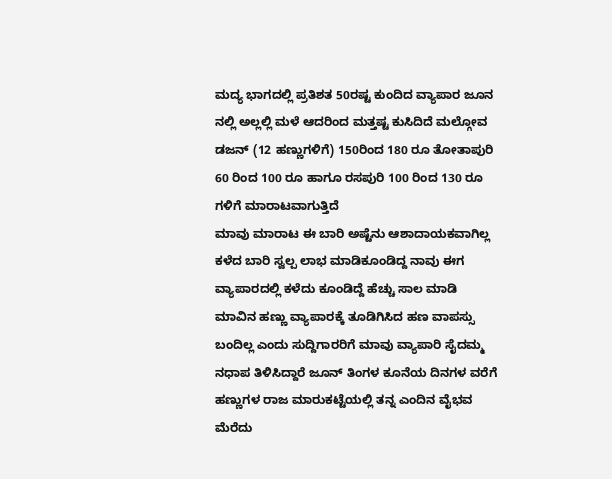ಮದ್ಯ ಭಾಗದಲ್ಲಿ ಪ್ರತಿಶತ 50ರಷ್ಟ ಕುಂದಿದ ವ್ಯಾಪಾರ ಜೂನ ನಲ್ಲಿ ಅಲ್ಲಲ್ಲಿ ಮಳೆ ಆದರಿಂದ ಮತ್ತಷ್ಟ ಕುಸಿದಿದೆ ಮಲ್ಗೋವ ಡಜನ್ (12 ಹಣ್ಣುಗಳಿಗೆ) 150ರಿಂದ 180 ರೂ ತೋತಾಪುರಿ 60 ರಿಂದ 100 ರೂ ಹಾಗೂ ರಸಪುರಿ 100 ರಿಂದ 130 ರೂ ಗಳಿಗೆ ಮಾರಾಟವಾಗುತ್ತಿದೆ
ಮಾವು ಮಾರಾಟ ಈ ಬಾರಿ ಅಷ್ಟೆನು ಆಶಾದಾಯಕವಾಗಿಲ್ಲ ಕಳೆದ ಬಾರಿ ಸ್ವಲ್ಪ ಲಾಭ ಮಾಡಿಕೂಂಡಿದ್ದ ನಾವು ಈಗ ವ್ಯಾಪಾರದಲ್ಲಿ ಕಳೆದು ಕೂಂಡಿದ್ದೆ ಹೆಚ್ಚು ಸಾಲ ಮಾಡಿ ಮಾವಿನ ಹಣ್ಣು ವ್ಯಾಪಾರಕ್ಕೆ ತೂಡಿಗಿಸಿದ ಹಣ ವಾಪಸ್ಸು ಬಂದಿಲ್ಲ ಎಂದು ಸುದ್ದಿಗಾರರಿಗೆ ಮಾವು ವ್ಯಾಪಾರಿ ಸೈದಮ್ಮ ನಧಾಪ ತಿಳಿಸಿದ್ದಾರೆ ಜೂನ್ ತಿಂಗಳ ಕೂನೆಯ ದಿನಗಳ ವರೆಗೆ ಹಣ್ಣುಗಳ ರಾಜ ಮಾರುಕಟ್ಟೆಯಲ್ಲಿ ತನ್ನ ಎಂದಿನ ವೈಭವ ಮೆರೆದು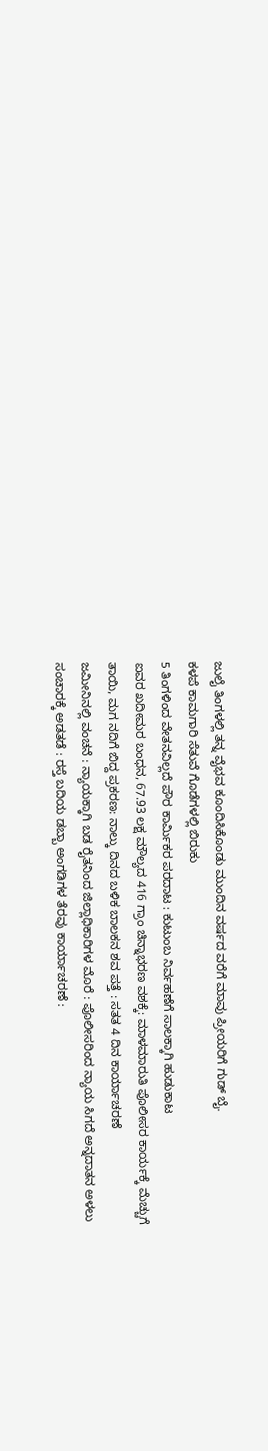ಜುಲೈ ತಿಂಗಳಲ್ಲಿ ತನ್ನ ವೈಭವ ಕೂಂದಿಸಿಕೊಂಡು ಮುಂದಿನ ವರ್ಷದ ವರೆಗೆ ಮಾವು ಪ್ರೀಯರಿಗೆ ಗುಡ್ ಬೈ.
ಕಳಪೆ ಕಾಮಗಾರಿ ಸೆತುವೆ ಗೊಡೆಗಳಲ್ಲಿ ಬಿರುಕು
5 ತಿಂಗಳಿಂದ ವೇತನವಿಲ್ಲದೆ ಪೌರ ಕಾರ್ಮಿಕರ ಪರದಾಟ : ಕುಟುಂಬ ನಿರ್ವಹಣೆಗೆ ಸಾಲಕ್ಕಾಗಿ ಹುಡುಕಾಟ
ಐವರ ಖದೀಮರ ಬಂಧನ, 67.93 ಲಕ್ಷ ಮೌಲ್ಯದ 416 ಗ್ರಾಂ ಚಿನ್ನಾಭರಣ ವಶಕ್ಕೆ: ಮಾಳಮಾರುತಿ ಪೊಲೀಸರ ಕಾರ್ಯಕ್ಕೆ ಮೆಚ್ಚುಗೆ
ತಾಯಿ, ಮಗ ನದಿಗೆ ಬಿದ್ದ ಪ್ರಕರಣ: ನಾಲ್ಕು ದಿನದ ಬಳಿಕ ಬಾಲಕನ ಶವ ಪತ್ತೆ : ಸತತ 4 ದಿನ ಕಾರ್ಯಾಚರಣೆ
ಜಮೀನಿನಲ್ಲಿ ವಂಚನೆ : ನ್ಯಾಯಕ್ಕಾಗಿ ಬಡ ರೈತನಿಂದ ಜಿಲ್ಲಾಧಿಕಾರಿಗಳ ಮೊರೆ : ಪೊಲೀಸರಿಂದ ನ್ಯಾಯ ಸಿಗದೆ ಅನ್ನದಾತನ ಅಳಲು
ಸಂಚಾರಕ್ಕೆ ಅಡತಡೆ : ರಸ್ತೆ ಬದಿಯ ಡಬ್ಬಾ ಅಂಗಡಿಗಳ ತೆರವು ಕಾರ್ಯಾಚರಣೆ :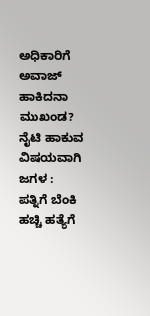ಅಧಿಕಾರಿಗೆ ಅವಾಜ್ ಹಾಕಿದನಾ ಮುಖಂಡ?
ನೈಟಿ ಹಾಕುವ ವಿಷಯವಾಗಿ ಜಗಳ : ಪತ್ನಿಗೆ ಬೆಂಕಿ ಹಚ್ಚಿ ಹತ್ಯೆಗೆ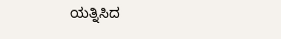ಯತ್ನಿಸಿದ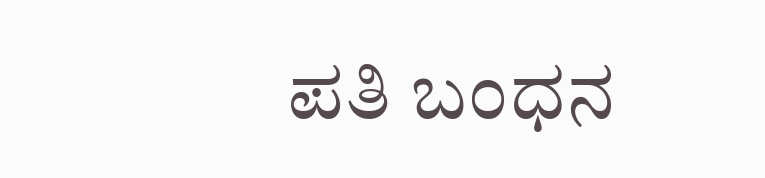ಪತಿ ಬಂಧನ